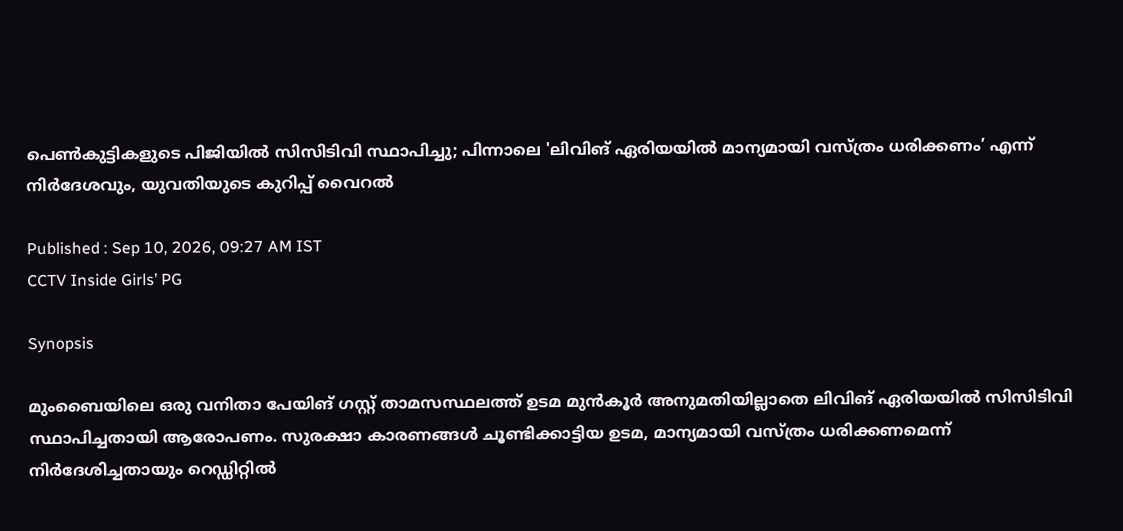പെൺകുട്ടികളുടെ പിജിയിൽ സിസിടിവി സ്ഥാപിച്ചു; പിന്നാലെ 'ലിവിങ് ഏരിയയിൽ മാന്യമായി വസ്ത്രം ധരിക്കണം’ എന്ന് നിർദേശവും, യുവതിയുടെ കുറിപ്പ് വൈറൽ

Published : Sep 10, 2026, 09:27 AM IST
CCTV Inside Girls’ PG

Synopsis

മുംബൈയിലെ ഒരു വനിതാ പേയിങ് ഗസ്റ്റ് താമസസ്ഥലത്ത് ഉടമ മുൻകൂർ അനുമതിയില്ലാതെ ലിവിങ് ഏരിയയിൽ സിസിടിവി സ്ഥാപിച്ചതായി ആരോപണം. സുരക്ഷാ കാരണങ്ങൾ ചൂണ്ടിക്കാട്ടിയ ഉടമ, മാന്യമായി വസ്ത്രം ധരിക്കണമെന്ന് നിർദേശിച്ചതായും റെഡ്ഡിറ്റിൽ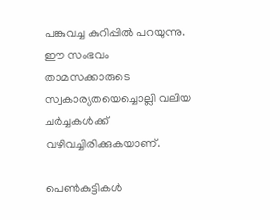പങ്കുവച്ച കുറിപ്പിൽ പറയുന്നു. ഈ സംഭവം താമസക്കാരുടെ സ്വകാര്യതയെച്ചൊല്ലി വലിയ ചർച്ചകൾക്ക് വഴിവച്ചിരിക്കുകയാണ്.

പെൺകുട്ടികൾ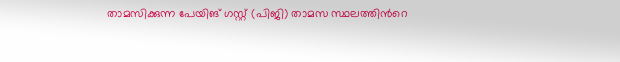താമസിക്കുന്ന പേയിങ് ഗസ്റ്റ് (പിജി) താമസ സ്ഥലത്തിന്‍റെ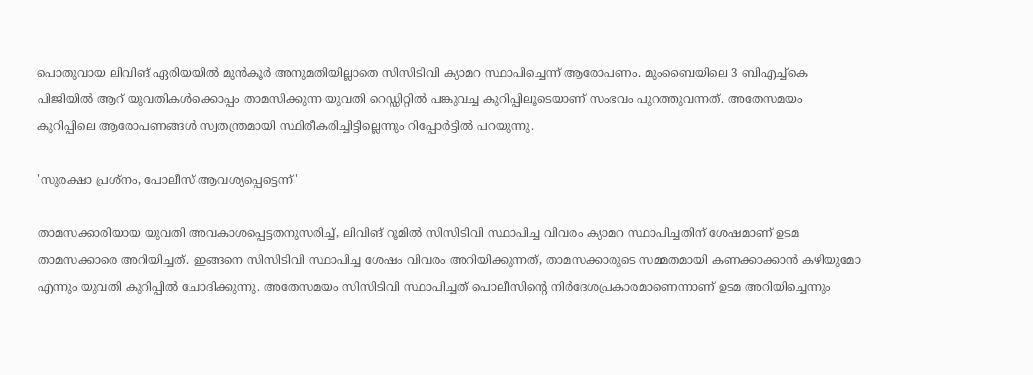പൊതുവായ ലിവിങ് ഏരിയയിൽ മുൻകൂർ അനുമതിയില്ലാതെ സിസിടിവി ക്യാമറ സ്ഥാപിച്ചെന്ന് ആരോപണം. മുംബൈയിലെ 3 ബിഎച്ച്കെ പിജിയിൽ ആറ് യുവതികൾക്കൊപ്പം താമസിക്കുന്ന യുവതി റെഡ്ഡിറ്റിൽ പങ്കുവച്ച കുറിപ്പിലൂടെയാണ് സംഭവം പുറത്തുവന്നത്. അതേസമയം കുറിപ്പിലെ ആരോപണങ്ങൾ സ്വതന്ത്രമായി സ്ഥിരീകരിച്ചിട്ടില്ലെന്നും റിപ്പോർട്ടിൽ പറയുന്നു.

'സുരക്ഷാ പ്രശ്നം, പോലീസ് ആവശ്യപ്പെട്ടെന്ന്'

താമസക്കാരിയായ യുവതി അവകാശപ്പെട്ടതനുസരിച്ച്, ലിവിങ് റൂമിൽ സിസിടിവി സ്ഥാപിച്ച വിവരം ക്യാമറ സ്ഥാപിച്ചതിന് ശേഷമാണ് ഉടമ താമസക്കാരെ അറിയിച്ചത്. ഇങ്ങനെ സിസിടിവി സ്ഥാപിച്ച ശേഷം വിവരം അറിയിക്കുന്നത്, താമസക്കാരുടെ സമ്മതമായി കണക്കാക്കാൻ കഴിയുമോ എന്നും യുവതി കുറിപ്പിൽ ചോദിക്കുന്നു. അതേസമയം സിസിടിവി സ്ഥാപിച്ചത് പൊലീസിന്‍റെ നിർദേശപ്രകാരമാണെന്നാണ് ഉടമ അറിയിച്ചെന്നും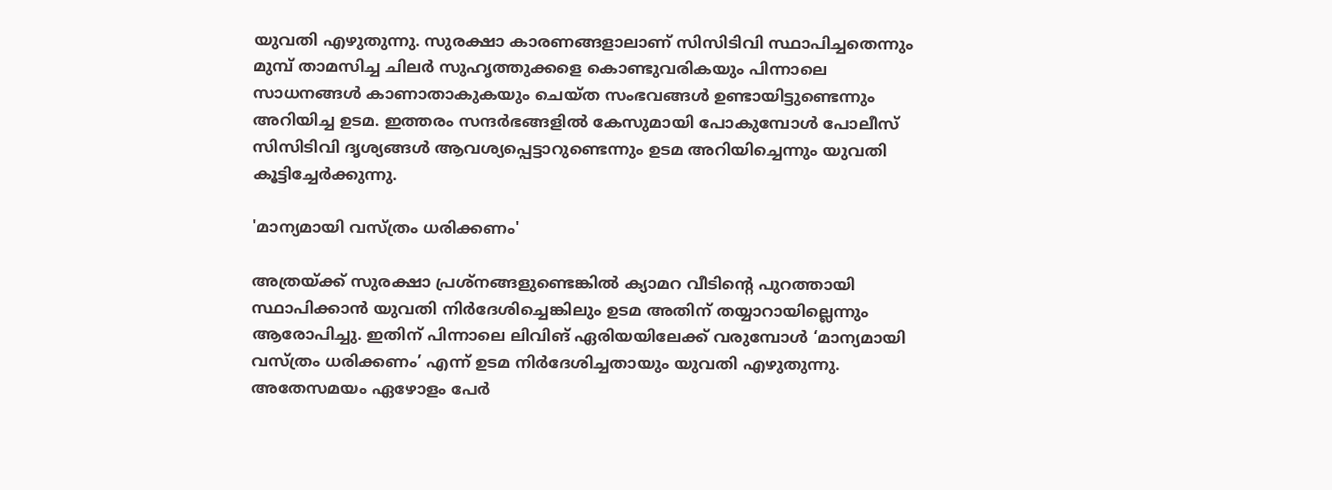യുവതി എഴുതുന്നു. സുരക്ഷാ കാരണങ്ങളാലാണ് സിസിടിവി സ്ഥാപിച്ചതെന്നും മുമ്പ് താമസിച്ച ചിലർ സുഹൃത്തുക്കളെ കൊണ്ടുവരികയും പിന്നാലെ സാധനങ്ങൾ കാണാതാകുകയും ചെയ്ത സംഭവങ്ങൾ ഉണ്ടായിട്ടുണ്ടെന്നും അറിയിച്ച ഉടമ. ഇത്തരം സന്ദർഭങ്ങളിൽ കേസുമായി പോകുമ്പോൾ പോലീസ് സിസിടിവി ദൃശ്യങ്ങൾ ആവശ്യപ്പെട്ടാറുണ്ടെന്നും ഉടമ അറിയിച്ചെന്നും യുവതി കൂട്ടിച്ചേർക്കുന്നു.

'മാന്യമായി വസ്ത്രം ധരിക്കണം'

അത്രയ്ക്ക് സുരക്ഷാ പ്രശ്നങ്ങളുണ്ടെങ്കിൽ ക്യാമറ വീടിന്‍റെ പുറത്തായി സ്ഥാപിക്കാൻ യുവതി നിർദേശിച്ചെങ്കിലും ഉടമ അതിന് തയ്യാറായില്ലെന്നും ആരോപിച്ചു. ഇതിന് പിന്നാലെ ലിവിങ് ഏരിയയിലേക്ക് വരുമ്പോൾ ‘മാന്യമായി വസ്ത്രം ധരിക്കണം’ എന്ന് ഉടമ നിർദേശിച്ചതായും യുവതി എഴുതുന്നു. അതേസമയം ഏഴോളം പേർ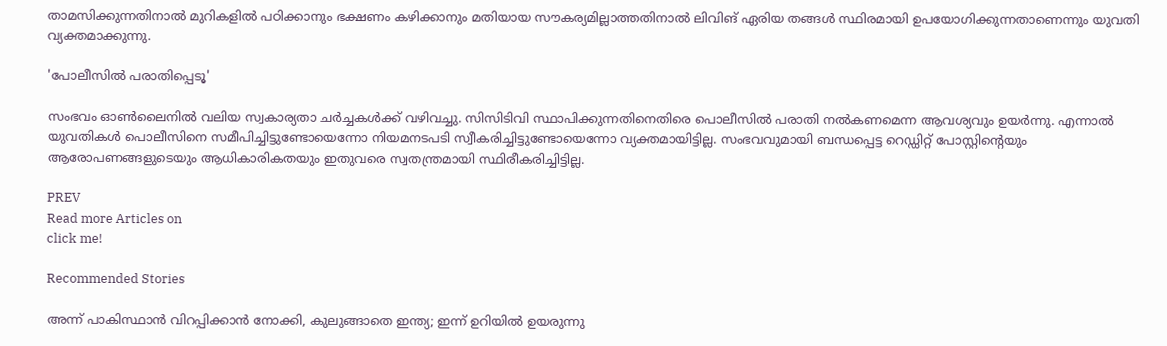താമസിക്കുന്നതിനാൽ മുറികളിൽ പഠിക്കാനും ഭക്ഷണം കഴിക്കാനും മതിയായ സൗകര്യമില്ലാത്തതിനാൽ ലിവിങ് ഏരിയ തങ്ങൾ സ്ഥിരമായി ഉപയോഗിക്കുന്നതാണെന്നും യുവതി വ്യക്തമാക്കുന്നു.

'പോലീസിൽ പരാതിപ്പെടൂ'

സംഭവം ഓൺലൈനിൽ വലിയ സ്വകാര്യതാ ചർച്ചകൾക്ക് വഴിവച്ചു. സിസിടിവി സ്ഥാപിക്കുന്നതിനെതിരെ പൊലീസിൽ പരാതി നൽകണമെന്ന ആവശ്യവും ഉയർന്നു. എന്നാൽ യുവതികൾ പൊലീസിനെ സമീപിച്ചിട്ടുണ്ടോയെന്നോ നിയമനടപടി സ്വീകരിച്ചിട്ടുണ്ടോയെന്നോ വ്യക്തമായിട്ടില്ല. സംഭവവുമായി ബന്ധപ്പെട്ട റെഡ്ഡിറ്റ് പോസ്റ്റിന്‍റെയും ആരോപണങ്ങളുടെയും ആധികാരികതയും ഇതുവരെ സ്വതന്ത്രമായി സ്ഥിരീകരിച്ചിട്ടില്ല.

PREV
Read more Articles on
click me!

Recommended Stories

അന്ന് പാകിസ്ഥാൻ വിറപ്പിക്കാൻ നോക്കി, കുലുങ്ങാതെ ഇന്ത്യ; ഇന്ന് ഉറിയിൽ ഉയരുന്നു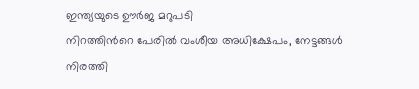ഇന്ത്യയുടെ ഊർജ മറുപടി
നിറത്തിന്‍റെ പേരിൽ വംശീയ അധിക്ഷേപം, നേട്ടങ്ങൾ നിരത്തി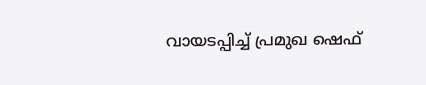വായടപ്പിച്ച് പ്രമുഖ ഷെഫ്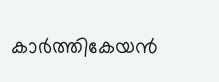കാർത്തികേയൻ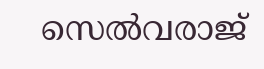സെൽവരാജ്